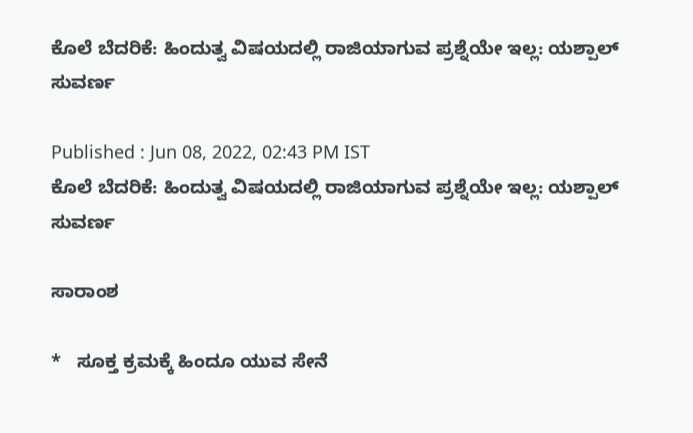ಕೊಲೆ ಬೆದರಿಕೆ: ಹಿಂದುತ್ವ ವಿಷಯದಲ್ಲಿ ರಾಜಿಯಾಗುವ ಪ್ರಶ್ನೆಯೇ ಇಲ್ಲ: ಯಶ್ಪಾಲ್ ಸುವರ್ಣ

Published : Jun 08, 2022, 02:43 PM IST
ಕೊಲೆ ಬೆದರಿಕೆ: ಹಿಂದುತ್ವ ವಿಷಯದಲ್ಲಿ ರಾಜಿಯಾಗುವ ಪ್ರಶ್ನೆಯೇ ಇಲ್ಲ: ಯಶ್ಪಾಲ್ ಸುವರ್ಣ

ಸಾರಾಂಶ

*   ಸೂಕ್ತ ಕ್ರಮಕ್ಕೆ ಹಿಂದೂ ಯುವ ಸೇನೆ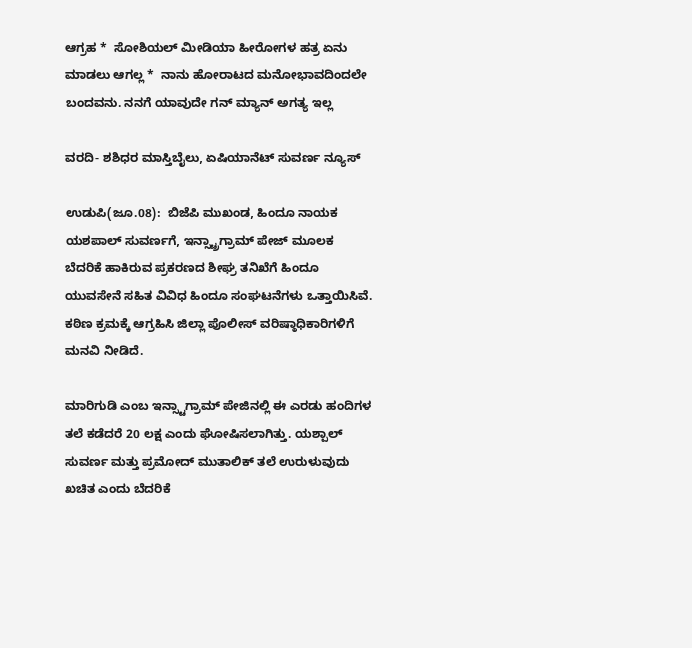ಆಗ್ರಹ *  ಸೋಶಿಯಲ್ ಮೀಡಿಯಾ ಹೀರೋಗಳ ಹತ್ರ ಏನು ಮಾಡಲು ಆಗಲ್ಲ *  ನಾನು ಹೋರಾಟದ ಮನೋಭಾವದಿಂದಲೇ ಬಂದವನು. ನನಗೆ ಯಾವುದೇ ಗನ್ ಮ್ಯಾನ್ ಅಗತ್ಯ ಇಲ್ಲ

ವರದಿ- ಶಶಿಧರ ಮಾಸ್ತಿಬೈಲು, ಏಷಿಯಾನೆಟ್ ಸುವರ್ಣ ನ್ಯೂಸ್

ಉಡುಪಿ(ಜೂ.08):  ಬಿಜೆಪಿ ಮುಖಂಡ, ಹಿಂದೂ ನಾಯಕ ಯಶಪಾಲ್ ಸುವರ್ಣಗೆ, ಇನ್ಸ್ಟ್ರಾಗ್ರಾಮ್ ಪೇಜ್ ಮೂಲಕ ಬೆದರಿಕೆ ಹಾಕಿರುವ ಪ್ರಕರಣದ ಶೀಘ್ರ ತನಿಖೆಗೆ ಹಿಂದೂ ಯುವಸೇನೆ ಸಹಿತ ವಿವಿಧ ಹಿಂದೂ ಸಂಘಟನೆಗಳು ಒತ್ತಾಯಿಸಿವೆ. ಕಠಿಣ ಕ್ರಮಕ್ಕೆ ಆಗ್ರಹಿಸಿ ಜಿಲ್ಲಾ ಪೊಲೀಸ್ ವರಿಷ್ಠಾಧಿಕಾರಿಗಳಿಗೆ ಮನವಿ ನೀಡಿದೆ.

ಮಾರಿಗುಡಿ ಎಂಬ ಇನ್ಸ್ಟಾಗ್ರಾಮ್ ಪೇಜಿನಲ್ಲಿ ಈ ಎರಡು ಹಂದಿಗಳ ತಲೆ ಕಡೆದರೆ 20 ಲಕ್ಷ ಎಂದು ಘೋಷಿಸಲಾಗಿತ್ತು. ಯಶ್ಪಾಲ್ ಸುವರ್ಣ ಮತ್ತು ಪ್ರಮೋದ್ ಮುತಾಲಿಕ್ ತಲೆ ಉರುಳುವುದು ಖಚಿತ ಎಂದು ಬೆದರಿಕೆ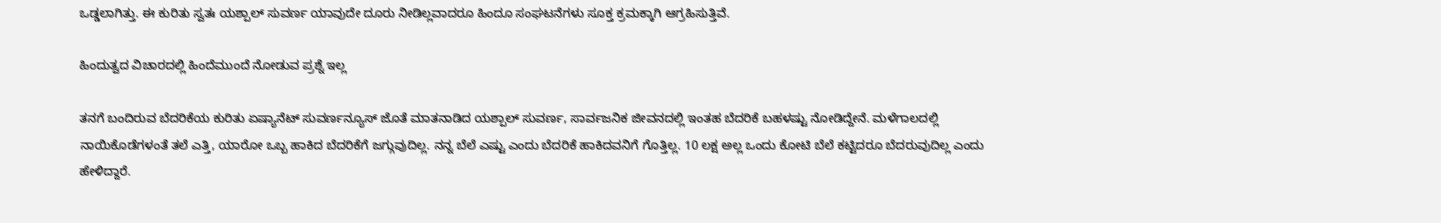ಒಡ್ಡಲಾಗಿತ್ತು. ಈ ಕುರಿತು ಸ್ವತಃ ಯಶ್ಪಾಲ್ ಸುವರ್ಣ ಯಾವುದೇ ದೂರು ನೀಡಿಲ್ಲವಾದರೂ ಹಿಂದೂ ಸಂಘಟನೆಗಳು ಸೂಕ್ತ ಕ್ರಮಕ್ಕಾಗಿ ಆಗ್ರಹಿಸುತ್ತಿವೆ.

ಹಿಂದುತ್ವದ ವಿಚಾರದಲ್ಲಿ ಹಿಂದೆಮುಂದೆ ನೋಡುವ ಪ್ರಶ್ನೆ ಇಲ್ಲ

ತನಗೆ ಬಂದಿರುವ ಬೆದರಿಕೆಯ ಕುರಿತು ಏಷ್ಯಾನೆಟ್ ಸುವರ್ಣನ್ಯೂಸ್ ಜೊತೆ ಮಾತನಾಡಿದ ಯಶ್ಪಾಲ್ ಸುವರ್ಣ, ಸಾರ್ವಜನಿಕ ಜೀವನದಲ್ಲಿ ಇಂತಹ ಬೆದರಿಕೆ ಬಹಳಷ್ಟು ನೋಡಿದ್ದೇನೆ. ಮಳೆಗಾಲದಲ್ಲಿ ನಾಯಿಕೊಡೆಗಳಂತೆ ತಲೆ ಎತ್ತಿ, ಯಾರೋ ಒಬ್ಬ ಹಾಕಿದ ಬೆದರಿಕೆಗೆ ಜಗ್ಗುವುದಿಲ್ಲ. ನನ್ನ ಬೆಲೆ ಎಷ್ಟು ಎಂದು ಬೆದರಿಕೆ ಹಾಕಿದವನಿಗೆ ಗೊತ್ತಿಲ್ಲ. 10 ಲಕ್ಷ ಅಲ್ಲ ಒಂದು ಕೋಟಿ ಬೆಲೆ ಕಟ್ಟಿದರೂ ಬೆದರುವುದಿಲ್ಲ ಎಂದು ಹೇಳಿದ್ದಾರೆ.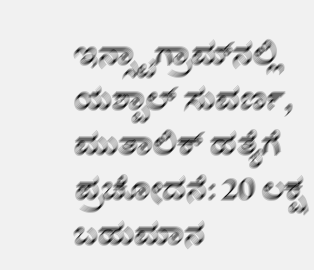ಇನ್ಸ್ಟಾಗ್ರಾಮ್‌ನಲ್ಲಿ ಯಶ್ಪಾಲ್‌ ಸುವರ್ಣ, ಮುತಾಲಿಕ್‌ ಹತ್ಯೆಗೆ ಪ್ರಚೋದನೆ: 20 ಲಕ್ಷ ಬಹುಮಾನ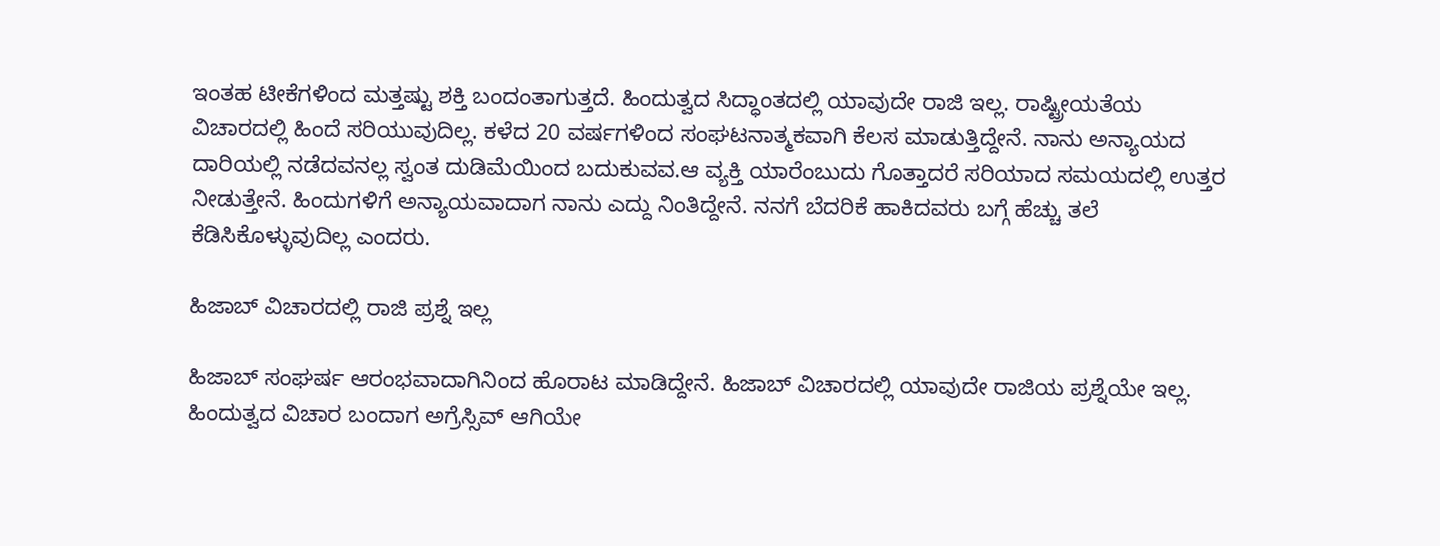ಇಂತಹ ಟೀಕೆಗಳಿಂದ ಮತ್ತಷ್ಟು ಶಕ್ತಿ ಬಂದಂತಾಗುತ್ತದೆ. ಹಿಂದುತ್ವದ ಸಿದ್ಧಾಂತದಲ್ಲಿ ಯಾವುದೇ ರಾಜಿ ಇಲ್ಲ. ರಾಷ್ಟ್ರೀಯತೆಯ ವಿಚಾರದಲ್ಲಿ ಹಿಂದೆ ಸರಿಯುವುದಿಲ್ಲ. ಕಳೆದ 20 ವರ್ಷಗಳಿಂದ ಸಂಘಟನಾತ್ಮಕವಾಗಿ ಕೆಲಸ ಮಾಡುತ್ತಿದ್ದೇನೆ. ನಾನು ಅನ್ಯಾಯದ ದಾರಿಯಲ್ಲಿ ನಡೆದವನಲ್ಲ ಸ್ವಂತ ದುಡಿಮೆಯಿಂದ ಬದುಕುವವ.ಆ ವ್ಯಕ್ತಿ ಯಾರೆಂಬುದು ಗೊತ್ತಾದರೆ ಸರಿಯಾದ ಸಮಯದಲ್ಲಿ ಉತ್ತರ ನೀಡುತ್ತೇನೆ. ಹಿಂದುಗಳಿಗೆ ಅನ್ಯಾಯವಾದಾಗ ನಾನು ಎದ್ದು ನಿಂತಿದ್ದೇನೆ. ನನಗೆ ಬೆದರಿಕೆ ಹಾಕಿದವರು ಬಗ್ಗೆ ಹೆಚ್ಚು ತಲೆ ಕೆಡಿಸಿಕೊಳ್ಳುವುದಿಲ್ಲ ಎಂದರು.

ಹಿಜಾಬ್ ವಿಚಾರದಲ್ಲಿ ರಾಜಿ ಪ್ರಶ್ನೆ ಇಲ್ಲ

ಹಿಜಾಬ್ ಸಂಘರ್ಷ ಆರಂಭವಾದಾಗಿನಿಂದ ಹೊರಾಟ ಮಾಡಿದ್ದೇನೆ. ಹಿಜಾಬ್ ವಿಚಾರದಲ್ಲಿ ಯಾವುದೇ ರಾಜಿಯ ಪ್ರಶ್ನೆಯೇ ಇಲ್ಲ. ಹಿಂದುತ್ವದ ವಿಚಾರ ಬಂದಾಗ ಅಗ್ರೆಸ್ಸಿವ್ ಆಗಿಯೇ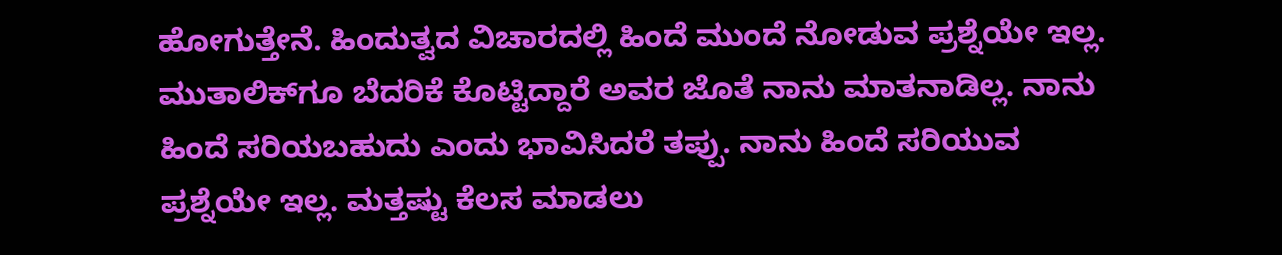ಹೋಗುತ್ತೇನೆ. ಹಿಂದುತ್ವದ ವಿಚಾರದಲ್ಲಿ ಹಿಂದೆ ಮುಂದೆ ನೋಡುವ ಪ್ರಶ್ನೆಯೇ ಇಲ್ಲ. ಮುತಾಲಿಕ್‌ಗೂ ಬೆದರಿಕೆ ಕೊಟ್ಟಿದ್ದಾರೆ ಅವರ ಜೊತೆ ನಾನು ಮಾತನಾಡಿಲ್ಲ. ನಾನು ಹಿಂದೆ ಸರಿಯಬಹುದು ಎಂದು ಭಾವಿಸಿದರೆ ತಪ್ಪು. ನಾನು ಹಿಂದೆ ಸರಿಯುವ ಪ್ರಶ್ನೆಯೇ ಇಲ್ಲ. ಮತ್ತಷ್ಟು ಕೆಲಸ ಮಾಡಲು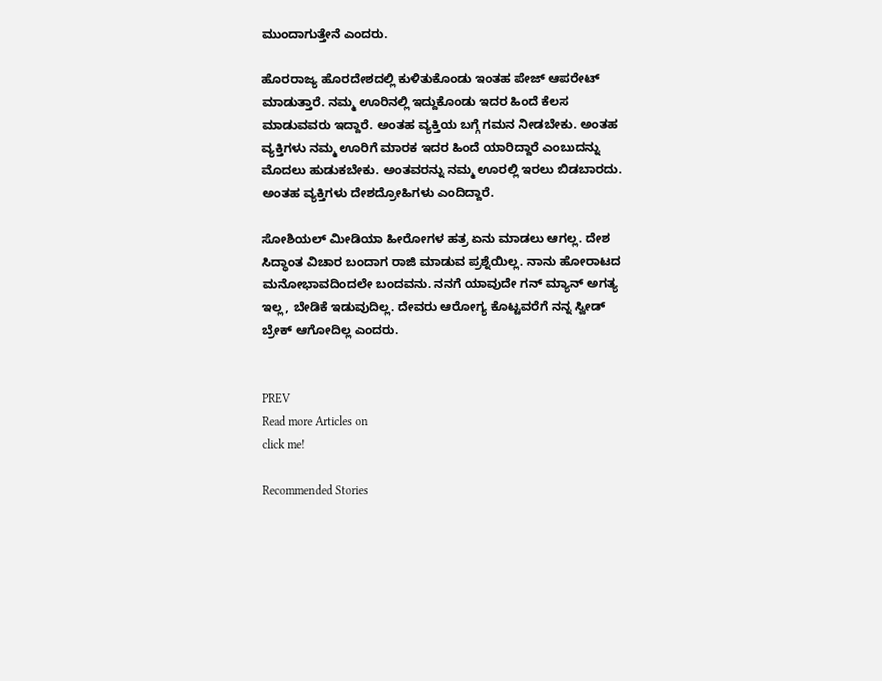ಮುಂದಾಗುತ್ತೇನೆ ಎಂದರು.

ಹೊರರಾಜ್ಯ ಹೊರದೇಶದಲ್ಲಿ ಕುಳಿತುಕೊಂಡು ಇಂತಹ ಪೇಜ್ ಆಪರೇಟ್ ಮಾಡುತ್ತಾರೆ. ನಮ್ಮ ಊರಿನಲ್ಲಿ ಇದ್ದುಕೊಂಡು ಇದರ ಹಿಂದೆ ಕೆಲಸ ಮಾಡುವವರು ಇದ್ದಾರೆ. ಅಂತಹ ವ್ಯಕ್ತಿಯ ಬಗ್ಗೆ ಗಮನ ನೀಡಬೇಕು. ಅಂತಹ ವ್ಯಕ್ತಿಗಳು ನಮ್ಮ ಊರಿಗೆ ಮಾರಕ ಇದರ ಹಿಂದೆ ಯಾರಿದ್ದಾರೆ ಎಂಬುದನ್ನು ಮೊದಲು ಹುಡುಕಬೇಕು. ಅಂತವರನ್ನು ನಮ್ಮ ಊರಲ್ಲಿ ಇರಲು ಬಿಡಬಾರದು. ಅಂತಹ ವ್ಯಕ್ತಿಗಳು ದೇಶದ್ರೋಹಿಗಳು ಎಂದಿದ್ದಾರೆ.

ಸೋಶಿಯಲ್ ಮೀಡಿಯಾ ಹೀರೋಗಳ ಹತ್ರ ಏನು ಮಾಡಲು ಆಗಲ್ಲ. ದೇಶ ಸಿದ್ಧಾಂತ ವಿಚಾರ ಬಂದಾಗ ರಾಜಿ ಮಾಡುವ ಪ್ರಶ್ನೆಯಿಲ್ಲ. ನಾನು ಹೋರಾಟದ ಮನೋಭಾವದಿಂದಲೇ ಬಂದವನು. ನನಗೆ ಯಾವುದೇ ಗನ್ ಮ್ಯಾನ್ ಅಗತ್ಯ ಇಲ್ಲ, ಬೇಡಿಕೆ ಇಡುವುದಿಲ್ಲ. ದೇವರು ಆರೋಗ್ಯ ಕೊಟ್ಟವರೆಗೆ ನನ್ನ ಸ್ವೀಡ್  ಬ್ರೇಕ್ ಆಗೋದಿಲ್ಲ ಎಂದರು.


PREV
Read more Articles on
click me!

Recommended Stories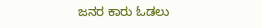ಜನರ ಕಾರು ಓಡಲು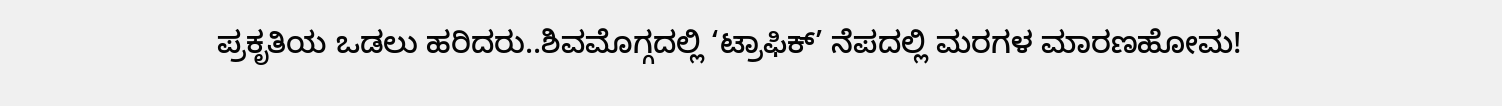ಪ್ರಕೃತಿಯ ಒಡಲು ಹರಿದರು..ಶಿವಮೊಗ್ಗದಲ್ಲಿ ‘ಟ್ರಾಫಿಕ್’ ನೆಪದಲ್ಲಿ ಮರಗಳ ಮಾರಣಹೋಮ!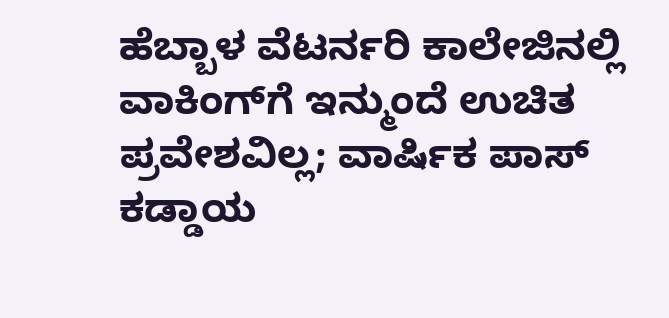ಹೆಬ್ಬಾಳ ವೆಟರ್ನರಿ ಕಾಲೇಜಿನಲ್ಲಿ ವಾಕಿಂಗ್‌ಗೆ ಇನ್ಮುಂದೆ ಉಚಿತ ಪ್ರವೇಶವಿಲ್ಲ; ವಾರ್ಷಿಕ ಪಾಸ್ ಕಡ್ಡಾಯ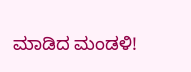ಮಾಡಿದ ಮಂಡಳಿ!